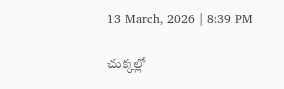13 March, 2026 | 8:39 PM

చుక్కల్లో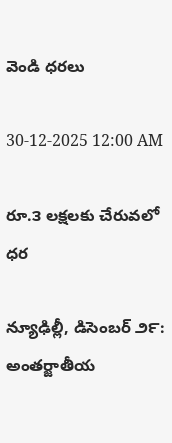వెండి ధరలు

30-12-2025 12:00 AM

రూ.౩ లక్షలకు చేరువలో ధర

న్యూఢిల్లీ, డిసెంబర్ ౨౯: అంతర్జాతీయ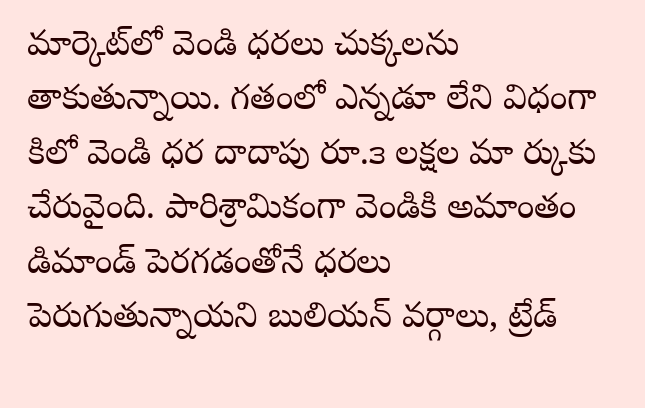మార్కెట్‌లో వెండి ధరలు చుక్కలను తాకుతున్నాయి. గతంలో ఎన్నడూ లేని విధంగా కిలో వెండి ధర దాదాపు రూ.౩ లక్షల మా ర్కుకు చేరువైంది. పారిశ్రామికంగా వెండికి అమాంతం డిమాండ్ పెరగడంతోనే ధరలు పెరుగుతున్నాయని బులియన్ వర్గాలు, ట్రేడ్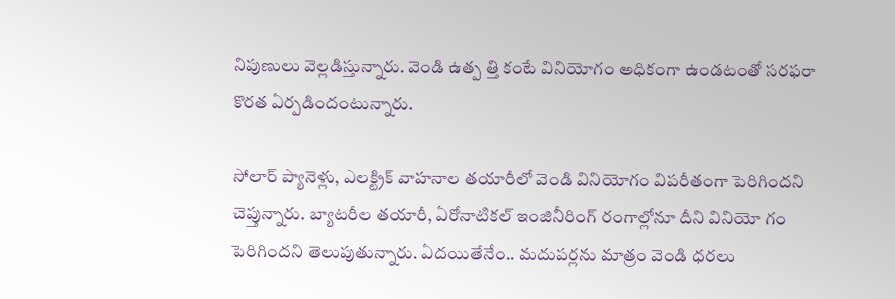నిపుణులు వెల్లడిస్తున్నారు. వెండి ఉత్ప త్తి కంటే వినియోగం అధికంగా ఉండటంతో సరఫరా కొరత ఏర్పడిందంటున్నారు.

సోలార్ ప్యానెళ్లు, ఎలక్ట్రిక్ వాహనాల తయారీలో వెండి వినియోగం విపరీతంగా పెరిగిందని చెప్తున్నారు. బ్యాటరీల తయారీ, ఏరోనాటికల్ ఇంజినీరింగ్ రంగాల్లోనూ దీని వినియో గం పెరిగిందని తెలుపుతున్నారు. ఏదయితేనేం.. మదుపర్లను మాత్రం వెండి ధరలు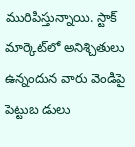మురిపిస్తున్నాయి. స్టాక్ మార్కెట్‌లో అనిశ్చితులు ఉన్నందున వారు వెండిపై పెట్టుబ డులు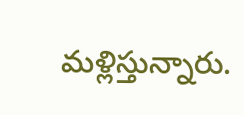మళ్లిస్తున్నారు.